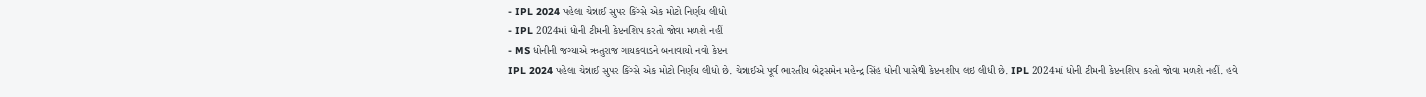- IPL 2024 પહેલા ચેન્નાઈ સુપર કિંગ્સે એક મોટો નિર્ણય લીધો
- IPL 2024માં ધોની ટીમની કેપ્ટનશિપ કરતો જોવા મળશે નહીં
- MS ધોનીની જગ્યાએ ઋતુરાજ ગાયકવાડને બનાવાયો નવો કેપ્ટન
IPL 2024 પહેલા ચેન્નાઈ સુપર કિંગ્સે એક મોટો નિર્ણય લીધો છે. ચેન્નાઈએ પૂર્વ ભારતીય બેટ્સમેન મહેન્દ્ર સિંહ ધોની પાસેથી કેપ્ટનશીપ લઇ લીધી છે. IPL 2024માં ધોની ટીમની કેપ્ટનશિપ કરતો જોવા મળશે નહીં. હવે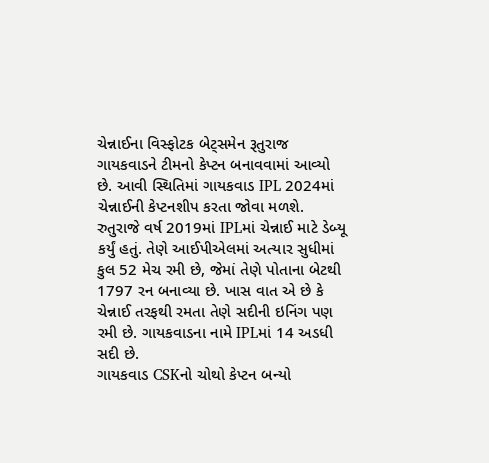ચેન્નાઈના વિસ્ફોટક બેટ્સમેન રૂતુરાજ ગાયકવાડને ટીમનો કેપ્ટન બનાવવામાં આવ્યો છે. આવી સ્થિતિમાં ગાયકવાડ IPL 2024માં ચેન્નાઈની કેપ્ટનશીપ કરતા જોવા મળશે. રુતુરાજે વર્ષ 2019માં IPLમાં ચેન્નાઈ માટે ડેબ્યૂ કર્યું હતું. તેણે આઈપીએલમાં અત્યાર સુધીમાં કુલ 52 મેચ રમી છે, જેમાં તેણે પોતાના બેટથી 1797 રન બનાવ્યા છે. ખાસ વાત એ છે કે ચેન્નાઈ તરફથી રમતા તેણે સદીની ઇનિંગ પણ રમી છે. ગાયકવાડના નામે IPLમાં 14 અડધી સદી છે.
ગાયકવાડ CSKનો ચોથો કેપ્ટન બન્યો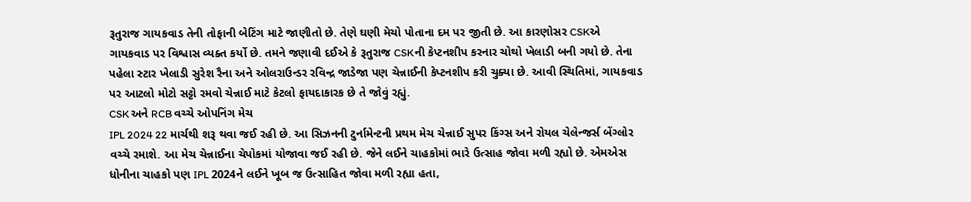રૂતુરાજ ગાયકવાડ તેની તોફાની બેટિંગ માટે જાણીતો છે. તેણે ઘણી મેચો પોતાના દમ પર જીતી છે. આ કારણોસર CSKએ ગાયકવાડ પર વિશ્વાસ વ્યક્ત કર્યો છે. તમને જણાવી દઈએ કે રૂતુરાજ CSKની કેપ્ટનશીપ કરનાર ચોથો ખેલાડી બની ગયો છે. તેના પહેલા સ્ટાર ખેલાડી સુરેશ રૈના અને ઓલરાઉન્ડર રવિન્દ્ર જાડેજા પણ ચેન્નાઈની કેપ્ટનશીપ કરી ચુક્યા છે. આવી સ્થિતિમાં, ગાયકવાડ પર આટલો મોટો સટ્ટો રમવો ચેન્નાઈ માટે કેટલો ફાયદાકારક છે તે જોવું રહ્યું.
CSK અને RCB વચ્ચે ઓપનિંગ મેચ
IPL 2024 22 માર્ચથી શરૂ થવા જઈ રહી છે. આ સિઝનની ટુર્નામેન્ટની પ્રથમ મેચ ચેન્નાઈ સુપર કિંગ્સ અને રોયલ ચેલેન્જર્સ બેંગ્લોર વચ્ચે રમાશે. આ મેચ ચેન્નાઈના ચેપોકમાં યોજાવા જઈ રહી છે. જેને લઈને ચાહકોમાં ભારે ઉત્સાહ જોવા મળી રહ્યો છે. એમએસ ધોનીના ચાહકો પણ IPL 2024ને લઈને ખૂબ જ ઉત્સાહિત જોવા મળી રહ્યા હતા,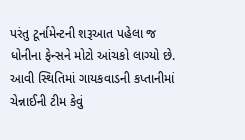પરંતુ ટૂર્નામેન્ટની શરૂઆત પહેલા જ ધોનીના ફેન્સને મોટો આંચકો લાગ્યો છે. આવી સ્થિતિમાં ગાયકવાડની કપ્તાનીમાં ચેન્નાઈની ટીમ કેવું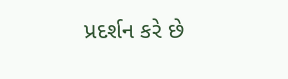પ્રદર્શન કરે છે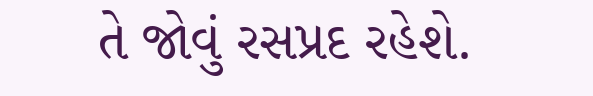તે જોવું રસપ્રદ રહેશે.